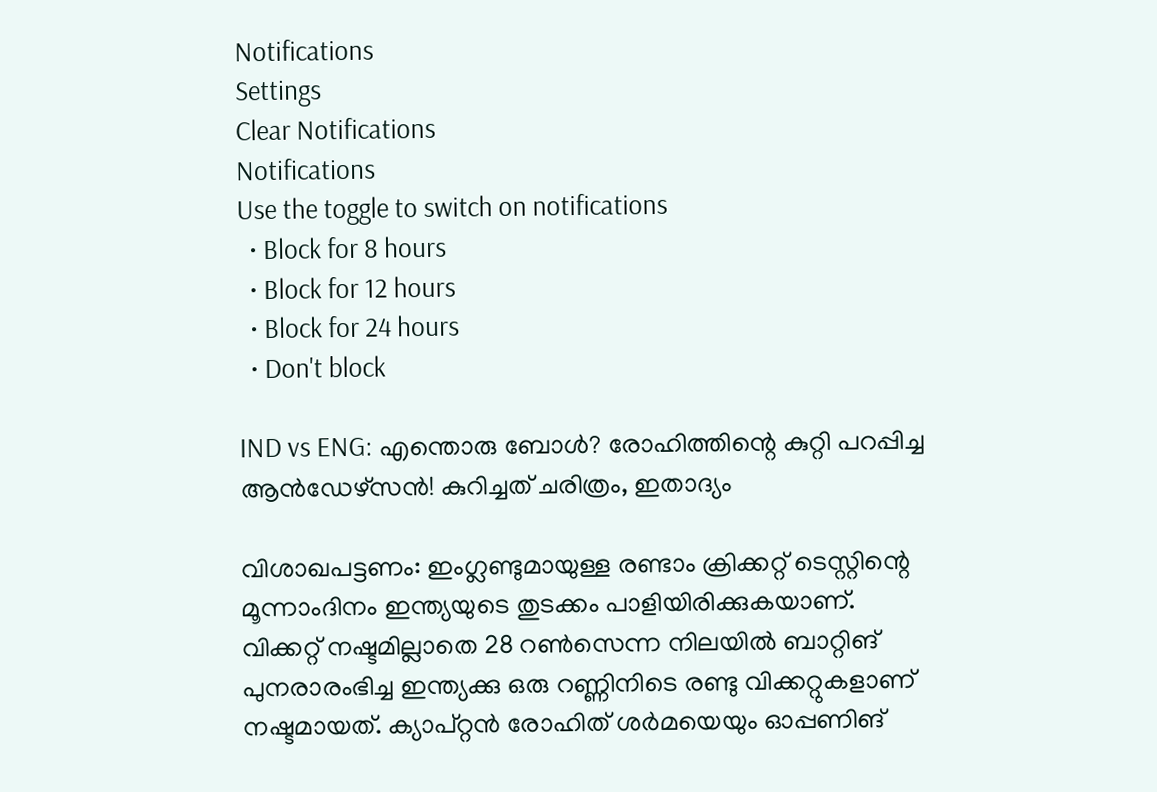Notifications
Settings
Clear Notifications
Notifications
Use the toggle to switch on notifications
  • Block for 8 hours
  • Block for 12 hours
  • Block for 24 hours
  • Don't block

IND vs ENG: എന്തൊരു ബോള്‍? രോഹിത്തിന്റെ കുറ്റി പറപ്പിച്ച ആന്‍ഡേഴ്‌സന്‍! കുറിച്ചത് ചരിത്രം, ഇതാദ്യം

വിശാഖപട്ടണം: ഇംഗ്ലണ്ടുമായുള്ള രണ്ടാം ക്രിക്കറ്റ് ടെസ്റ്റിന്റെ മൂന്നാംദിനം ഇന്ത്യയുടെ തുടക്കം പാളിയിരിക്കുകയാണ്. വിക്കറ്റ് നഷ്ടമില്ലാതെ 28 റണ്‍സെന്ന നിലയില്‍ ബാറ്റിങ് പുനരാരംഭിച്ച ഇന്ത്യക്കു ഒരു റണ്ണിനിടെ രണ്ടു വിക്കറ്റുകളാണ് നഷ്ടമായത്. ക്യാപ്റ്റന്‍ രോഹിത് ശര്‍മയെയും ഓപ്പണിങ്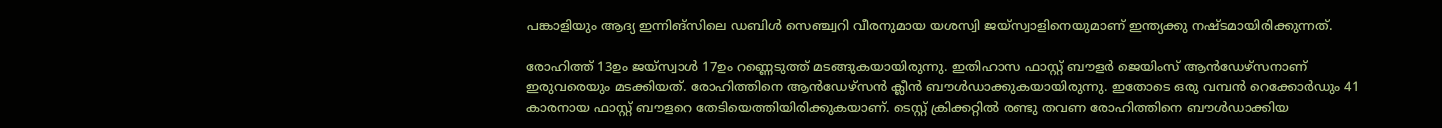പങ്കാളിയും ആദ്യ ഇന്നിങ്‌സിലെ ഡബിള്‍ സെഞ്ച്വറി വീരനുമായ യശസ്വി ജയ്‌സ്വാളിനെയുമാണ് ഇന്ത്യക്കു നഷ്ടമായിരിക്കുന്നത്.

രോഹിത്ത് 13ഉം ജയ്‌സ്വാള്‍ 17ഉം റണ്ണെടുത്ത് മടങ്ങുകയായിരുന്നു. ഇതിഹാസ ഫാസ്റ്റ് ബൗളര്‍ ജെയിംസ് ആന്‍ഡേഴ്‌സനാണ് ഇരുവരെയും മടക്കിയത്. രോഹിത്തിനെ ആന്‍ഡേഴ്‌സന്‍ ക്ലീന്‍ ബൗള്‍ഡാക്കുകയായിരുന്നു. ഇതോടെ ഒരു വമ്പന്‍ റെക്കോര്‍ഡും 41 കാരനായ ഫാസ്റ്റ് ബൗളറെ തേടിയെത്തിയിരിക്കുകയാണ്. ടെസ്റ്റ് ക്രിക്കറ്റില്‍ രണ്ടു തവണ രോഹിത്തിനെ ബൗള്‍ഡാക്കിയ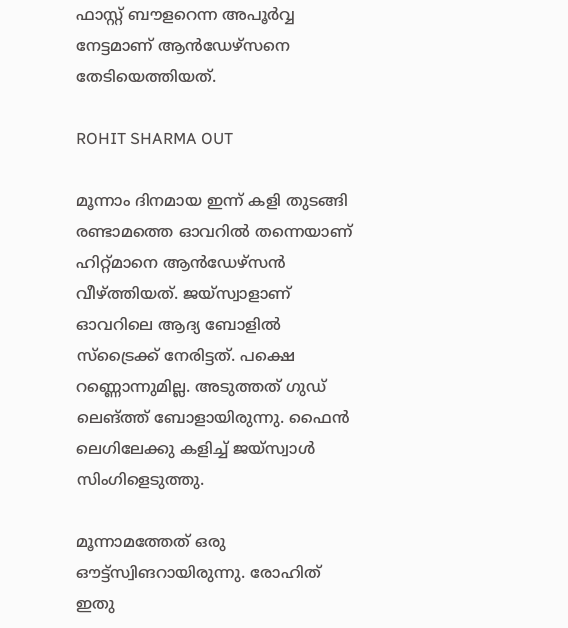ഫാസ്റ്റ് ബൗളറെന്ന അപൂര്‍വ്വ നേട്ടമാണ് ആന്‍ഡേഴ്‌സനെ തേടിയെത്തിയത്.

ROHIT SHARMA OUT

മൂന്നാം ദിനമായ ഇന്ന് കളി തുടങ്ങി രണ്ടാമത്തെ ഓവറില്‍ തന്നെയാണ് ഹിറ്റ്മാനെ ആന്‍ഡേഴ്‌സന്‍ വീഴ്ത്തിയത്. ജയ്‌സ്വാളാണ് ഓവറിലെ ആദ്യ ബോളില്‍ സ്‌ട്രൈക്ക് നേരിട്ടത്. പക്ഷെ റണ്ണൊന്നുമില്ല. അടുത്തത് ഗുഡ് ലെങ്ത്ത് ബോളായിരുന്നു. ഫൈന്‍ ലെഗിലേക്കു കളിച്ച് ജയ്‌സ്വാള്‍ സിംഗിളെടുത്തു.

മൂന്നാമത്തേത് ഒരു ഔട്ട്‌സ്വിങറായിരുന്നു. രോഹിത് ഇതു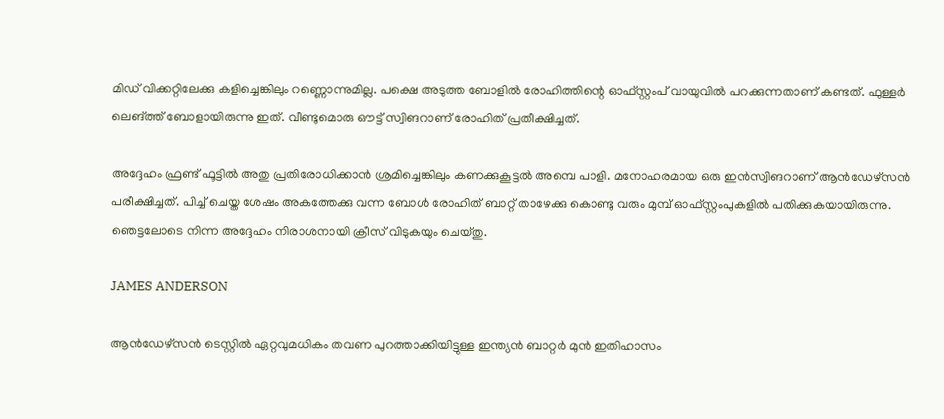മിഡ് വിക്കറ്റിലേക്കു കളിച്ചെങ്കിലും റണ്ണൊന്നുമില്ല. പക്ഷെ അടുത്ത ബോളില്‍ രോഹിത്തിന്റെ ഓഫ്സ്റ്റംപ് വായുവില്‍ പറക്കുന്നതാണ് കണ്ടത്. ഫുള്ളര്‍ ലെങ്ത്ത് ബോളായിരുന്നു ഇത്. വീണ്ടുമൊരു ഔട്ട് സ്വിങറാണ് രോഹിത് പ്രതീക്ഷിച്ചത്.

അദ്ദേഹം ഫ്രണ്ട് ഫൂട്ടില്‍ അതു പ്രതിരോധിക്കാന്‍ ശ്രമിച്ചെങ്കിലും കണക്കുകൂട്ടല്‍ അമ്പെ പാളി. മനോഹരമായ ഒരു ഇന്‍സ്വിങറാണ് ആന്‍ഡേഴ്‌സന്‍ പരീക്ഷിച്ചത്. പിച്ച് ചെയ്ത ശേഷം അകത്തേക്കു വന്ന ബോള്‍ രോഹിത് ബാറ്റ് താഴേക്കു കൊണ്ടു വരും മുമ്പ് ഓഫ്സ്റ്റംപുകളില്‍ പതിക്കുകയായിരുന്നു. ഞെട്ടലോടെ നിന്ന അദ്ദേഹം നിരാശനായി ക്രീസ് വിടുകയും ചെയ്തു.

JAMES ANDERSON

ആന്‍ഡേഴ്‌സന്‍ ടെസ്റ്റില്‍ ഏറ്റവുമധികം തവണ പുറത്താക്കിയിട്ടുള്ള ഇന്ത്യന്‍ ബാറ്റര്‍ മുന്‍ ഇതിഹാസം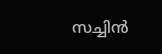സച്ചിന്‍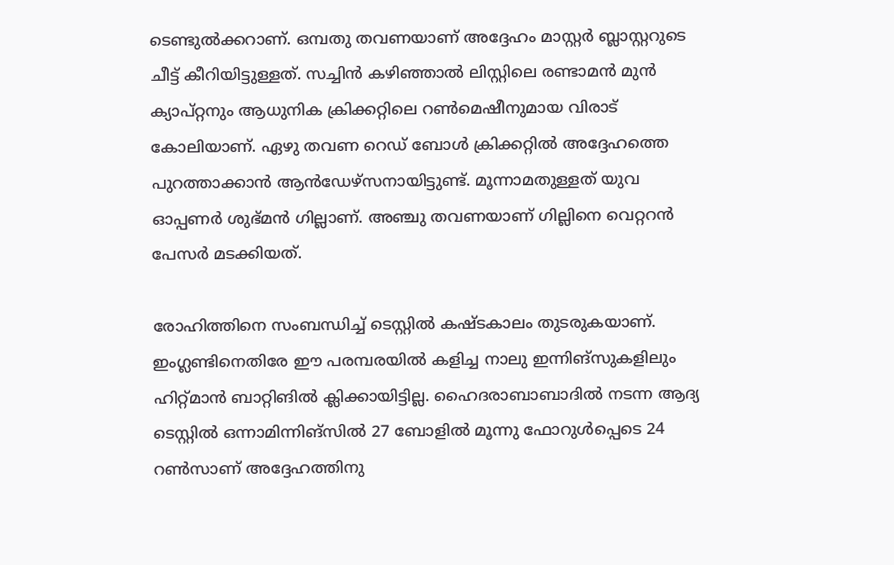ടെണ്ടുല്‍ക്കറാണ്. ഒമ്പതു തവണയാണ് അദ്ദേഹം മാസ്റ്റര്‍ ബ്ലാസ്റ്ററുടെ ചീട്ട് കീറിയിട്ടുള്ളത്. സച്ചിന്‍ കഴിഞ്ഞാല്‍ ലിസ്റ്റിലെ രണ്ടാമന്‍ മുന്‍ ക്യാപ്റ്റനും ആധുനിക ക്രിക്കറ്റിലെ റണ്‍മെഷീനുമായ വിരാട് കോലിയാണ്. ഏഴു തവണ റെഡ് ബോള്‍ ക്രിക്കറ്റില്‍ അദ്ദേഹത്തെ പുറത്താക്കാന്‍ ആന്‍ഡേഴ്‌സനായിട്ടുണ്ട്. മൂന്നാമതുള്ളത് യുവ ഓപ്പണര്‍ ശുഭ്മന്‍ ഗില്ലാണ്. അഞ്ചു തവണയാണ് ഗില്ലിനെ വെറ്ററന്‍ പേസര്‍ മടക്കിയത്.

രോഹിത്തിനെ സംബന്ധിച്ച് ടെസ്റ്റില്‍ കഷ്ടകാലം തുടരുകയാണ്. ഇംഗ്ലണ്ടിനെതിരേ ഈ പരമ്പരയില്‍ കളിച്ച നാലു ഇന്നിങ്‌സുകളിലും ഹിറ്റ്മാന്‍ ബാറ്റിങില്‍ ക്ലിക്കായിട്ടില്ല. ഹൈദരാബാബാദില്‍ നടന്ന ആദ്യ ടെസ്റ്റില്‍ ഒന്നാമിന്നിങ്‌സില്‍ 27 ബോളില്‍ മൂന്നു ഫോറുള്‍പ്പെടെ 24 റണ്‍സാണ് അദ്ദേഹത്തിനു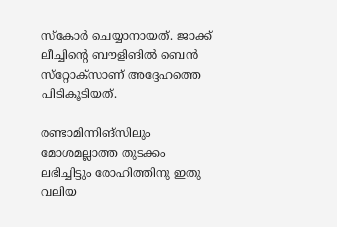സ്‌കോര്‍ ചെയ്യാനായത്. ജാക്ക് ലീച്ചിന്റെ ബൗളിങില്‍ ബെന്‍ സ്‌റ്റോക്‌സാണ് അദ്ദേഹത്തെ പിടികൂടിയത്.

രണ്ടാമിന്നിങ്‌സിലും മോശമല്ലാത്ത തുടക്കം ലഭിച്ചിട്ടും രോഹിത്തിനു ഇതു വലിയ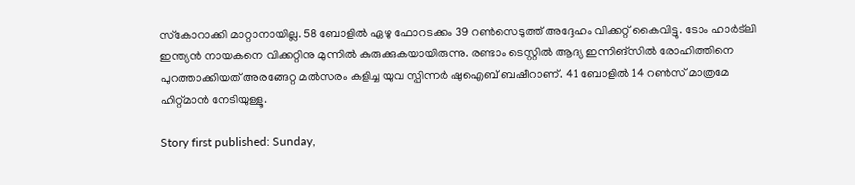സ്‌കോറാക്കി മാറ്റാനായില്ല. 58 ബോളില്‍ ഏഴു ഫോറടക്കം 39 റണ്‍സെടുത്ത് അദ്ദേഹം വിക്കറ്റ് കൈവിട്ടു. ടോം ഹാര്‍ട്‌ലി ഇന്ത്യന്‍ നായകനെ വിക്കറ്റിനു മുന്നില്‍ കുരുക്കുകയായിരുന്നു. രണ്ടാം ടെസ്റ്റില്‍ ആദ്യ ഇന്നിങ്‌സില്‍ രോഹിത്തിനെ പുറത്താക്കിയത് അരങ്ങേറ്റ മല്‍സരം കളിച്ച യുവ സ്പിന്നര്‍ ഷുഐബ് ബഷീറാണ്. 41 ബോളില്‍ 14 റണ്‍സ് മാത്രമേ ഹിറ്റ്മാന്‍ നേടിയുള്ളൂ.

Story first published: Sunday,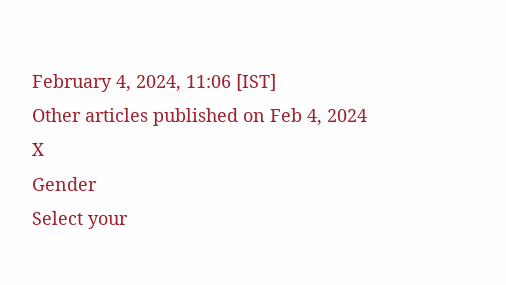February 4, 2024, 11:06 [IST]
Other articles published on Feb 4, 2024
X
Gender
Select your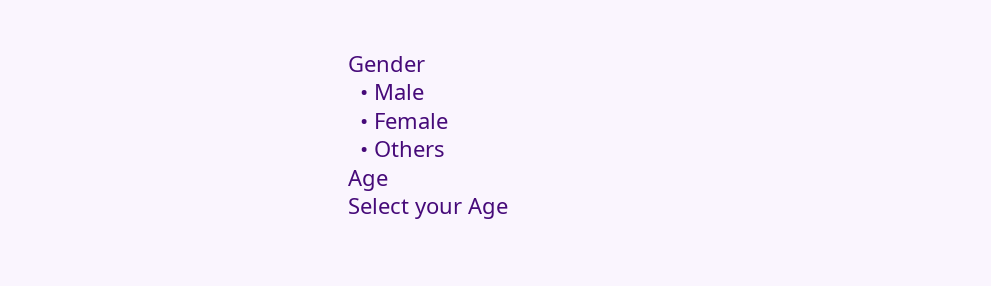Gender
  • Male
  • Female
  • Others
Age
Select your Age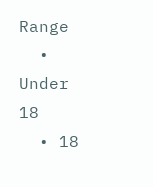Range
  • Under 18
  • 18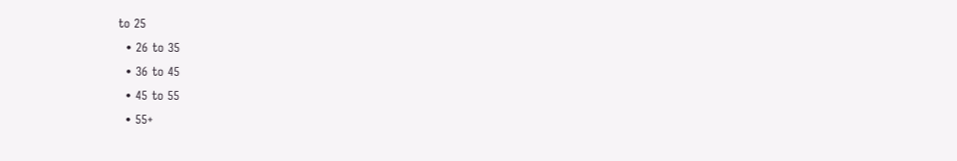to 25
  • 26 to 35
  • 36 to 45
  • 45 to 55
  • 55+